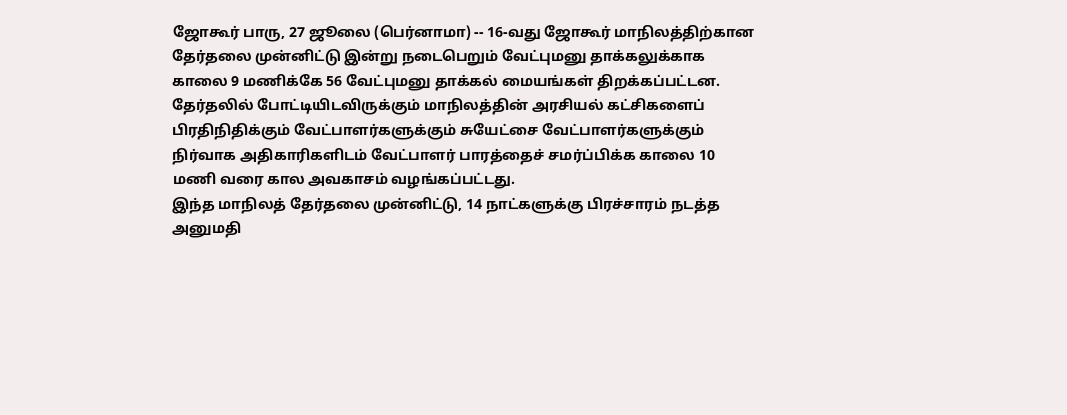ஜோகூர் பாரு, 27 ஜூலை (பெர்னாமா) -- 16-வது ஜோகூர் மாநிலத்திற்கான தேர்தலை முன்னிட்டு இன்று நடைபெறும் வேட்புமனு தாக்கலுக்காக காலை 9 மணிக்கே 56 வேட்புமனு தாக்கல் மையங்கள் திறக்கப்பட்டன.
தேர்தலில் போட்டியிடவிருக்கும் மாநிலத்தின் அரசியல் கட்சிகளைப் பிரதிநிதிக்கும் வேட்பாளர்களுக்கும் சுயேட்சை வேட்பாளர்களுக்கும் நிர்வாக அதிகாரிகளிடம் வேட்பாளர் பாரத்தைச் சமர்ப்பிக்க காலை 10 மணி வரை கால அவகாசம் வழங்கப்பட்டது.
இந்த மாநிலத் தேர்தலை முன்னிட்டு, 14 நாட்களுக்கு பிரச்சாரம் நடத்த அனுமதி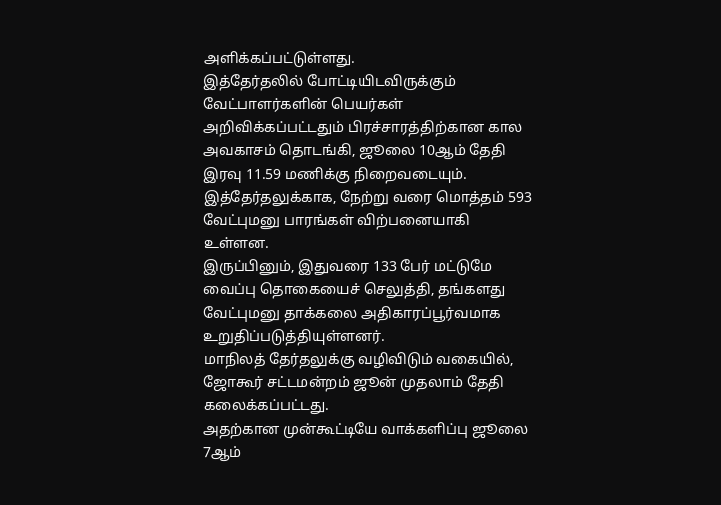அளிக்கப்பட்டுள்ளது.
இத்தேர்தலில் போட்டியிடவிருக்கும் வேட்பாளர்களின் பெயர்கள் அறிவிக்கப்பட்டதும் பிரச்சாரத்திற்கான கால அவகாசம் தொடங்கி, ஜூலை 10ஆம் தேதி இரவு 11.59 மணிக்கு நிறைவடையும்.
இத்தேர்தலுக்காக, நேற்று வரை மொத்தம் 593 வேட்புமனு பாரங்கள் விற்பனையாகி உள்ளன.
இருப்பினும், இதுவரை 133 பேர் மட்டுமே வைப்பு தொகையைச் செலுத்தி, தங்களது வேட்புமனு தாக்கலை அதிகாரப்பூர்வமாக உறுதிப்படுத்தியுள்ளனர்.
மாநிலத் தேர்தலுக்கு வழிவிடும் வகையில், ஜோகூர் சட்டமன்றம் ஜூன் முதலாம் தேதி கலைக்கப்பட்டது.
அதற்கான முன்கூட்டியே வாக்களிப்பு ஜூலை 7ஆம்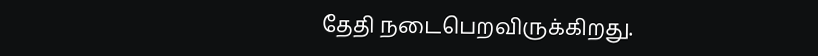தேதி நடைபெறவிருக்கிறது.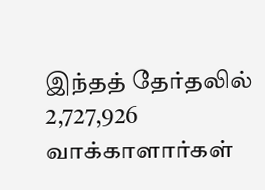இந்தத் தேர்தலில் 2,727,926 வாக்காளார்கள்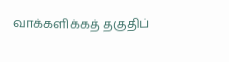வாக்களிக்கத் தகுதிப்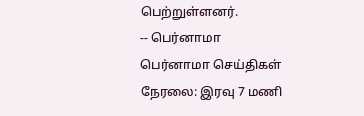பெற்றுள்ளனர்.
-- பெர்னாமா
பெர்னாமா செய்திகள் நேரலை: இரவு 7 மணி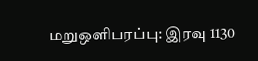மறுஒளிபரப்பு: இரவு 1130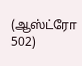(ஆஸ்ட்ரோ 502)